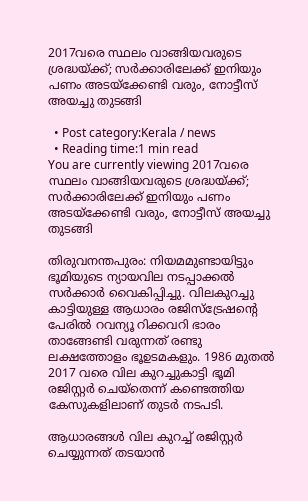2017വരെ സ്ഥലം വാങ്ങിയവരുടെ ശ്രദ്ധയ്ക്ക്; സര്‍ക്കാരിലേക്ക് ഇനിയും പണം അടയ്‌ക്കേണ്ടി വരും, നോട്ടീസ് അയച്ചു തുടങ്ങി

  • Post category:Kerala / news
  • Reading time:1 min read
You are currently viewing 2017വരെ സ്ഥലം വാങ്ങിയവരുടെ ശ്രദ്ധയ്ക്ക്; സര്‍ക്കാരിലേക്ക് ഇനിയും പണം അടയ്‌ക്കേണ്ടി വരും, നോട്ടീസ് അയച്ചു തുടങ്ങി

തിരുവനന്തപുരം: നിയമമുണ്ടായിട്ടും ഭൂമിയുടെ ന്യായവില നടപ്പാക്കല്‍ സര്‍ക്കാര്‍ വൈകിപ്പിച്ചു. വിലകുറച്ചു കാട്ടിയുള്ള ആധാരം രജിസ്ട്രേഷൻ്റെ പേരില്‍ റവന്യൂ റിക്കവറി ഭാരം താങ്ങേണ്ടി വരുന്നത് രണ്ടു ലക്ഷത്തോളം ഭൂഉടമകളും. 1986 മുതല്‍ 2017 വരെ വില കുറച്ചുകാട്ടി ഭൂമി രജിസ്റ്റര്‍ ചെയ്‌തെന്ന് കണ്ടെത്തിയ കേസുകളിലാണ് തുടര്‍ നടപടി.

ആധാരങ്ങള്‍ വില കുറച്ച്‌ രജിസ്റ്റര്‍ ചെയ്യുന്നത് തടയാൻ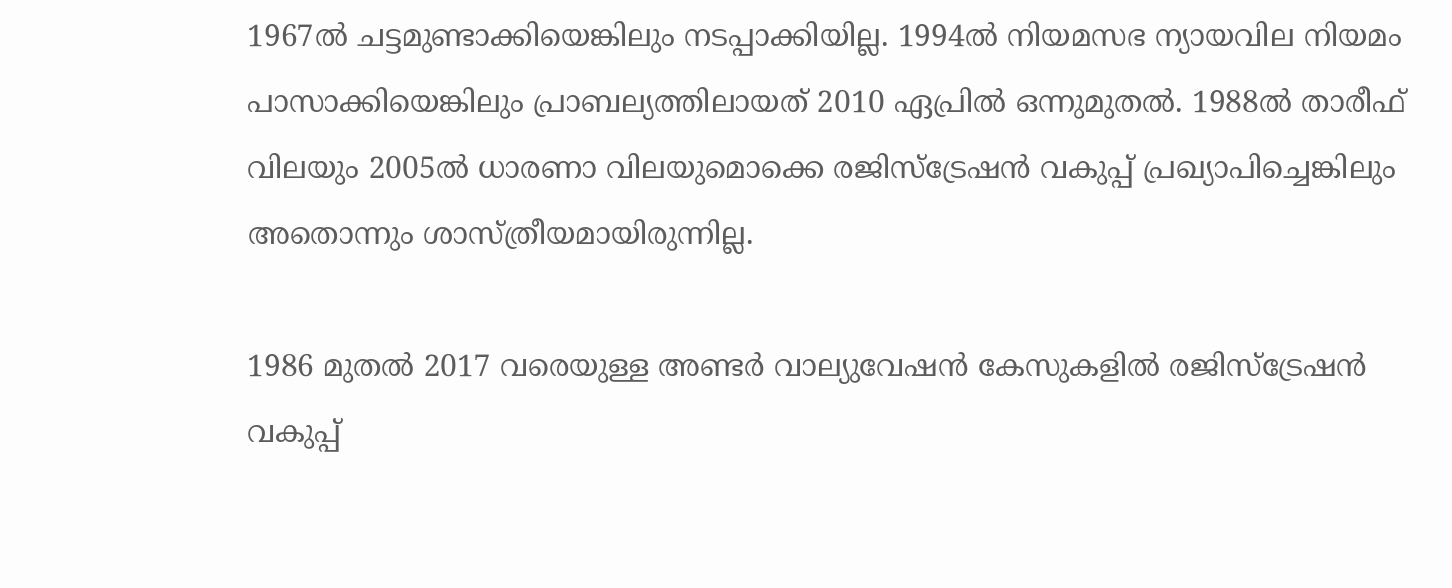1967ല്‍ ചട്ടമുണ്ടാക്കിയെങ്കിലും നടപ്പാക്കിയില്ല. 1994ല്‍ നിയമസഭ ന്യായവില നിയമം പാസാക്കിയെങ്കിലും പ്രാബല്യത്തിലായത് 2010 ഏപ്രില്‍ ഒന്നുമുതല്‍. 1988ല്‍ താരീഫ് വിലയും 2005ല്‍ ധാരണാ വിലയുമൊക്കെ രജിസ്ട്രേഷൻ വകുപ്പ് പ്രഖ്യാപിച്ചെങ്കിലും അതൊന്നും ശാസ്ത്രീയമായിരുന്നില്ല.

1986 മുതല്‍ 2017 വരെയുള്ള അണ്ടര്‍ വാല്യുവേഷൻ കേസുകളില്‍ രജിസ്ട്രേഷൻ വകുപ്പ്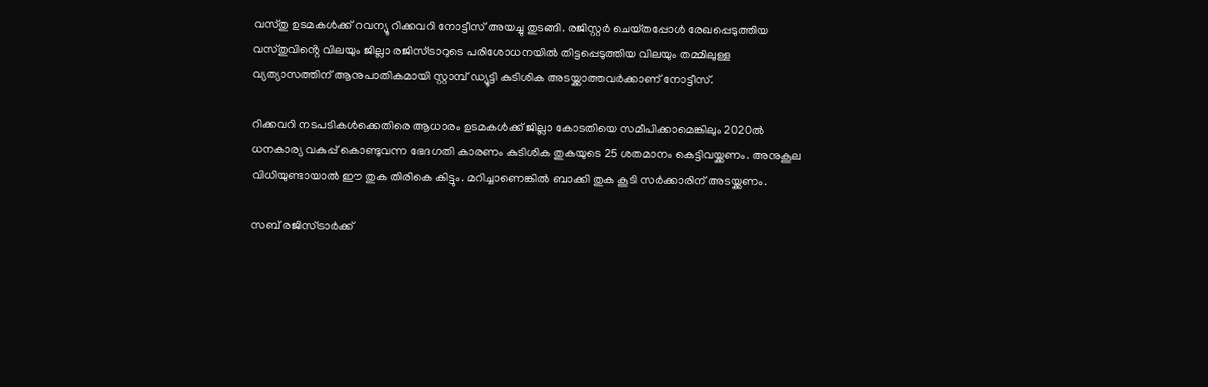വസ്‌തു ഉടമകള്‍ക്ക് റവന്യൂ റിക്കവറി നോട്ടീസ് അയച്ചു തുടങ്ങി. രജിസ്റ്റര്‍ ചെയ്‌തപ്പോള്‍ രേഖപ്പെടുത്തിയ വസ്‌തുവിൻ്റെ വിലയും ജില്ലാ രജിസ്ട്രാറുടെ പരിശോധനയില്‍ തിട്ടപ്പെടുത്തിയ വിലയും തമ്മിലുള്ള വ്യത്യാസത്തിന് ആനുപാതികമായി സ്റ്റാമ്പ് ഡ്യൂട്ടി കുടിശിക അടയ്ക്കാത്തവര്‍ക്കാണ് നോട്ടീസ്.

റിക്കവറി നടപടികള്‍ക്കെതിരെ ആധാരം ഉടമകള്‍ക്ക് ജില്ലാ കോടതിയെ സമീപിക്കാമെങ്കിലും 2020ല്‍ ധനകാര്യ വകുപ്പ് കൊണ്ടുവന്ന ഭേദഗതി കാരണം കുടിശിക തുകയുടെ 25 ശതമാനം കെട്ടിവയ്ക്കണം. അനുകൂല വിധിയുണ്ടായാല്‍ ഈ തുക തിരികെ കിട്ടും. മറിച്ചാണെങ്കില്‍ ബാക്കി തുക കൂടി സര്‍ക്കാരിന് അടയ്ക്കണം.

സബ് രജിസ്ട്രാര്‍ക്ക്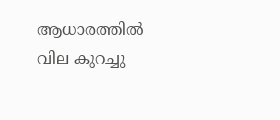ആധാരത്തില്‍ വില കുറച്ചു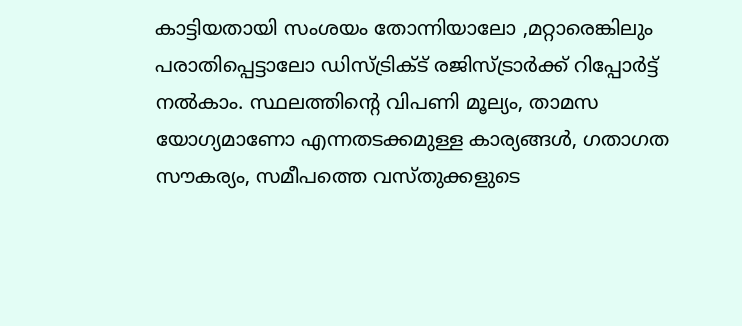കാട്ടിയതായി സംശയം തോന്നിയാലോ ,മറ്റാരെങ്കിലും പരാതിപ്പെട്ടാലോ ഡിസ്ട്രിക്‌ട് രജിസ്ട്രാര്‍ക്ക് റിപ്പോര്‍ട്ട് നല്‍കാം. സ്ഥലത്തിൻ്റെ വിപണി മൂല്യം, താമസ യോഗ്യമാണോ എന്നതടക്കമുള്ള കാര്യങ്ങള്‍, ഗതാഗത സൗകര്യം, സമീപത്തെ വസ്‌തുക്കളുടെ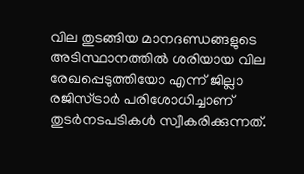വില തുടങ്ങിയ മാനദണ്ഡങ്ങളുടെ അടിസ്ഥാനത്തില്‍ ശരിയായ വില രേഖപ്പെടുത്തിയോ എന്ന് ജില്ലാ രജിസ്ട്രാര്‍ പരിശോധിച്ചാണ് തുടര്‍നടപടികള്‍ സ്വീകരിക്കുന്നത്.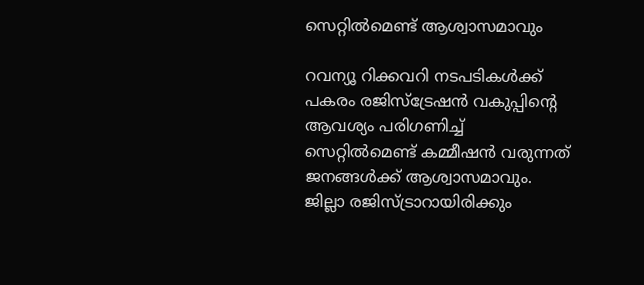സെറ്റില്‍മെണ്ട് ആശ്വാസമാവും

റവന്യൂ റിക്കവറി നടപടികള്‍ക്ക് പകരം രജിസ്‌ട്രേഷൻ വകുപ്പിൻ്റെ ആവശ്യം പരിഗണിച്ച്‌ സെറ്റില്‍മെണ്ട് കമ്മീഷൻ വരുന്നത് ജനങ്ങള്‍ക്ക് ആശ്വാസമാവും. ജില്ലാ രജിസ്ട്രാറായിരിക്കും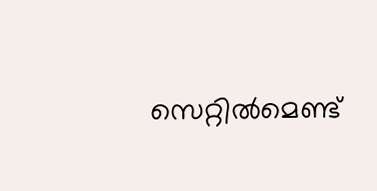സെറ്റില്‍മെണ്ട്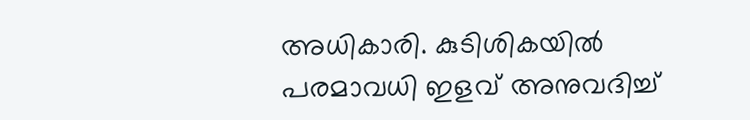അധികാരി. കുടിശികയില്‍ പരമാവധി ഇളവ് അനുവദിച്ച്‌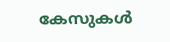കേസുകള്‍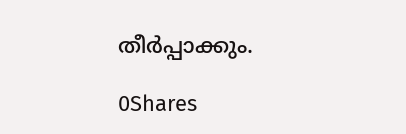തീര്‍പ്പാക്കും.

0Shares